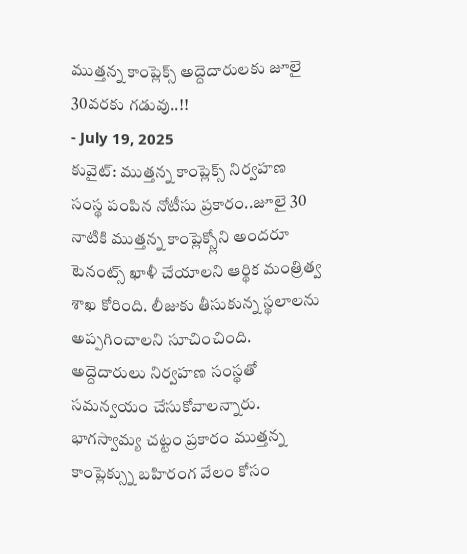ముత్తన్న కాంప్లెక్స్ అద్దెదారులకు జూలై 30వరకు గడువు..!!
- July 19, 2025
కువైట్: ముత్తన్న కాంప్లెక్స్ నిర్వహణ సంస్థ పంపిన నోటీసు ప్రకారం..జూలై 30 నాటికి ముత్తన్న కాంప్లెక్స్లోని అందరూ టెనంట్స్ ఖాళీ చేయాలని ఆర్థిక మంత్రిత్వ శాఖ కోరింది. లీజుకు తీసుకున్న స్థలాలను అప్పగించాలని సూచించింది. అద్దెదారులు నిర్వహణ సంస్థతో సమన్వయం చేసుకోవాలన్నారు.
భాగస్వామ్య చట్టం ప్రకారం ముత్తన్న కాంప్లెక్స్ను బహిరంగ వేలం కోసం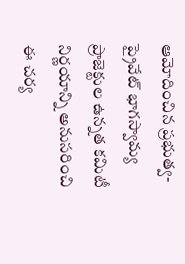ఆమోదించిన ప్రభుత్వ-ప్రైవేట్ భాగస్వామ్య ప్రాజెక్టుల ఉన్నత కమిటీ నిర్ణయాన్ని అనుసరించి ఈ చర్య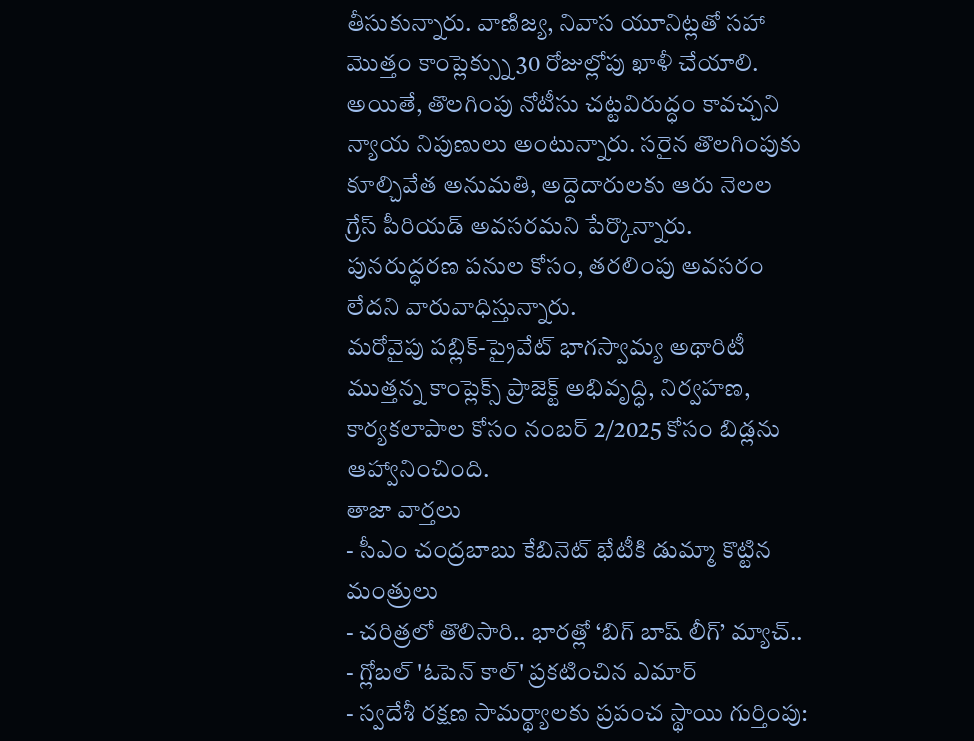తీసుకున్నారు. వాణిజ్య, నివాస యూనిట్లతో సహా మొత్తం కాంప్లెక్స్ను 30 రోజుల్లోపు ఖాళీ చేయాలి. అయితే, తొలగింపు నోటీసు చట్టవిరుద్ధం కావచ్చని న్యాయ నిపుణులు అంటున్నారు. సరైన తొలగింపుకు కూల్చివేత అనుమతి, అద్దెదారులకు ఆరు నెలల గ్రేస్ పీరియడ్ అవసరమని పేర్కొన్నారు. పునరుద్ధరణ పనుల కోసం, తరలింపు అవసరం లేదని వారువాధిస్తున్నారు.
మరోవైపు పబ్లిక్-ప్రైవేట్ భాగస్వామ్య అథారిటీ ముత్తన్న కాంప్లెక్స్ ప్రాజెక్ట్ అభివృద్ధి, నిర్వహణ, కార్యకలాపాల కోసం నంబర్ 2/2025 కోసం బిడ్లను ఆహ్వానించింది.
తాజా వార్తలు
- సీఎం చంద్రబాబు కేబినెట్ భేటీకి డుమ్మా కొట్టిన మంత్రులు
- చరిత్రలో తొలిసారి.. భారత్లో ‘బిగ్ బాష్ లీగ్’ మ్యాచ్..
- గ్లోబల్ 'ఓపెన్ కాల్' ప్రకటించిన ఎమార్
- స్వదేశీ రక్షణ సామర్థ్యాలకు ప్రపంచ స్థాయి గుర్తింపు: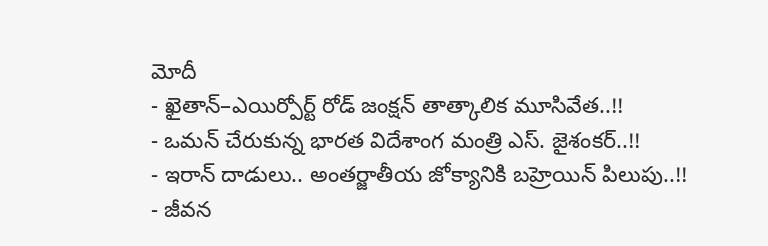మోదీ
- ఖైతాన్–ఎయిర్పోర్ట్ రోడ్ జంక్షన్ తాత్కాలిక మూసివేత..!!
- ఒమన్ చేరుకున్న భారత విదేశాంగ మంత్రి ఎస్. జైశంకర్..!!
- ఇరాన్ దాడులు.. అంతర్జాతీయ జోక్యానికి బహ్రెయిన్ పిలుపు..!!
- జీవన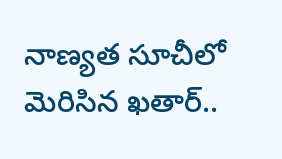నాణ్యత సూచీలో మెరిసిన ఖతార్..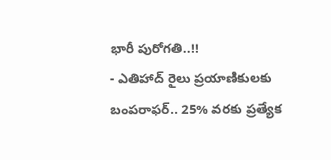భారీ పురోగతి..!!
- ఎతిహాద్ రైలు ప్రయాణికులకు బంపరాఫర్.. 25% వరకు ప్రత్యేక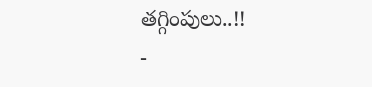తగ్గింపులు..!!
-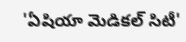'ఏషియా మెడికల్ సిటీ'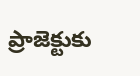ప్రాజెక్టుకు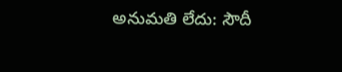అనుమతి లేదు: సౌదీ